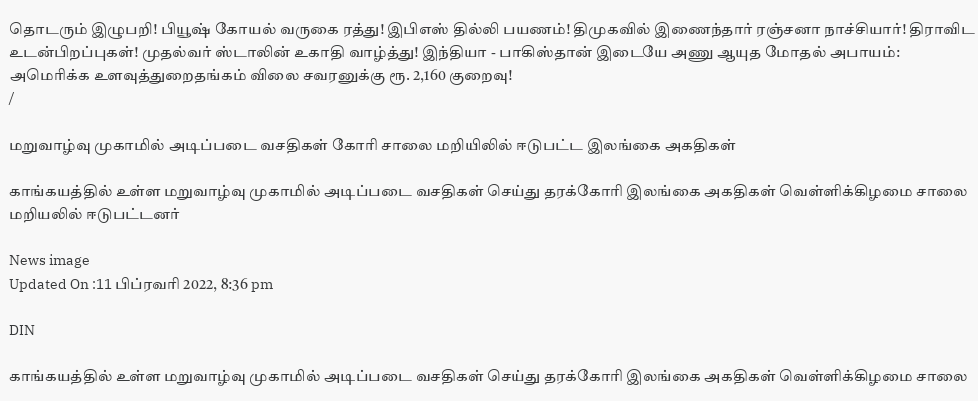தொடரும் இழுபறி! பியூஷ் கோயல் வருகை ரத்து! இபிஎஸ் தில்லி பயணம்! திமுகவில் இணைந்தார் ரஞ்சனா நாச்சியார்! திராவிட உடன்பிறப்புகள்! முதல்வர் ஸ்டாலின் உகாதி வாழ்த்து! இந்தியா - பாகிஸ்தான் இடையே அணு ஆயுத மோதல் அபாயம்: அமெரிக்க உளவுத்துறைதங்கம் விலை சவரனுக்கு ரூ. 2,160 குறைவு!
/

மறுவாழ்வு முகாமில் அடிப்படை வசதிகள் கோரி சாலை மறியிலில் ஈடுபட்ட இலங்கை அகதிகள்

காங்கயத்தில் உள்ள மறுவாழ்வு முகாமில் அடிப்படை வசதிகள் செய்து தரக்கோரி இலங்கை அகதிகள் வெள்ளிக்கிழமை சாலை மறியலில் ஈடுபட்டனர்

News image
Updated On :11 பிப்ரவரி 2022, 8:36 pm

DIN

காங்கயத்தில் உள்ள மறுவாழ்வு முகாமில் அடிப்படை வசதிகள் செய்து தரக்கோரி இலங்கை அகதிகள் வெள்ளிக்கிழமை சாலை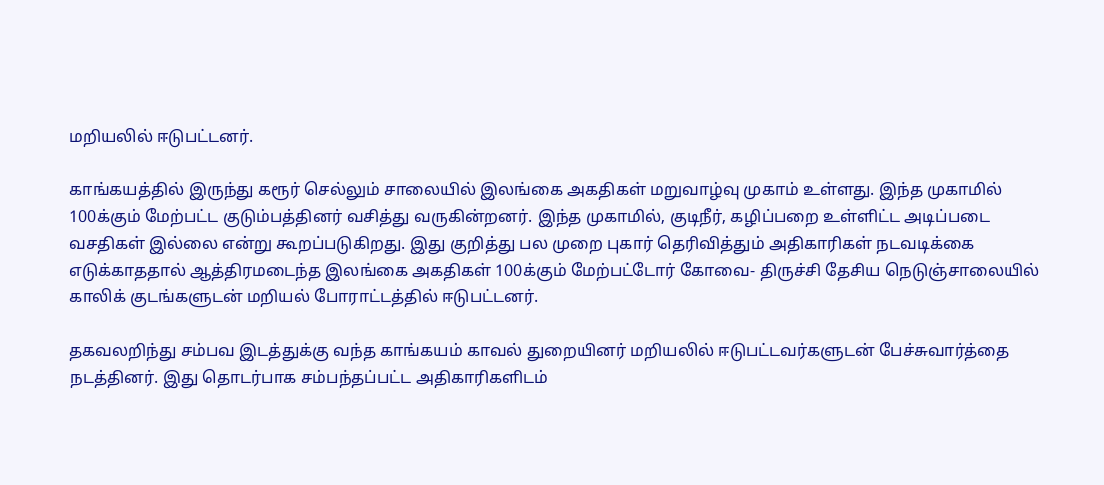மறியலில் ஈடுபட்டனர்.

காங்கயத்தில் இருந்து கரூர் செல்லும் சாலையில் இலங்கை அகதிகள் மறுவாழ்வு முகாம் உள்ளது. இந்த முகாமில் 100க்கும் மேற்பட்ட குடும்பத்தினர் வசித்து வருகின்றனர். இந்த முகாமில், குடிநீர், கழிப்பறை உள்ளிட்ட அடிப்படை வசதிகள் இல்லை என்று கூறப்படுகிறது. இது குறித்து பல முறை புகார் தெரிவித்தும் அதிகாரிகள் நடவடிக்கை எடுக்காததால் ஆத்திரமடைந்த இலங்கை அகதிகள் 100க்கும் மேற்பட்டோர் கோவை- திருச்சி தேசிய நெடுஞ்சாலையில் காலிக் குடங்களுடன் மறியல் போராட்டத்தில் ஈடுபட்டனர்.

தகவலறிந்து சம்பவ இடத்துக்கு வந்த காங்கயம் காவல் துறையினர் மறியலில் ஈடுபட்டவர்களுடன் பேச்சுவார்த்தை நடத்தினர். இது தொடர்பாக சம்பந்தப்பட்ட அதிகாரிகளிடம்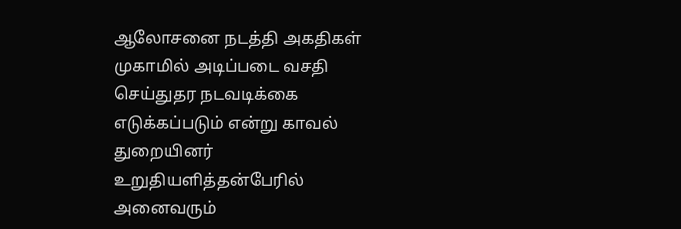ஆலோசனை நடத்தி அகதிகள் முகாமில் அடிப்படை வசதி செய்துதர நடவடிக்கை எடுக்கப்படும் என்று காவல் துறையினர் உறுதியளித்தன்பேரில் அனைவரும்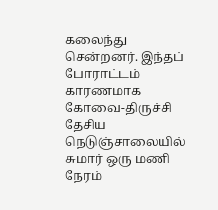கலைந்து சென்றனர். இந்தப் போராட்டம் காரணமாக கோவை-திருச்சி தேசிய நெடுஞ்சாலையில் சுமார் ஒரு மணி நேரம்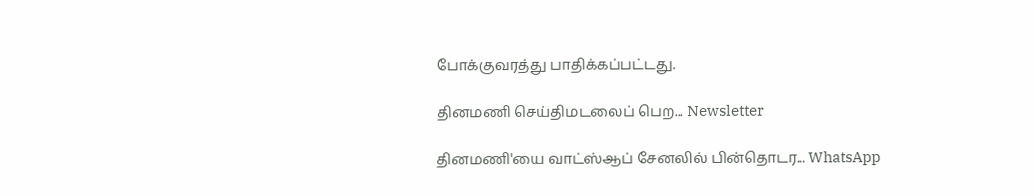போக்குவரத்து பாதிக்கப்பட்டது.

தினமணி செய்திமடலைப் பெற... Newsletter

தினமணி'யை வாட்ஸ்ஆப் சேனலில் பின்தொடர... WhatsApp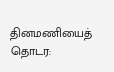தினமணியைத் தொடர: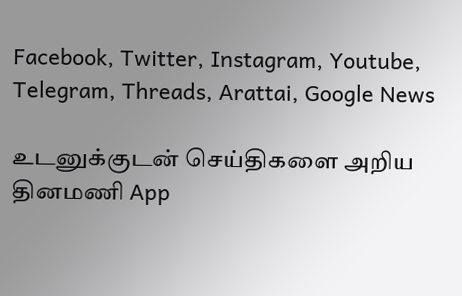Facebook, Twitter, Instagram, Youtube, Telegram, Threads, Arattai, Google News

உடனுக்குடன் செய்திகளை அறிய தினமணி App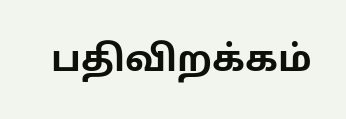பதிவிறக்கம்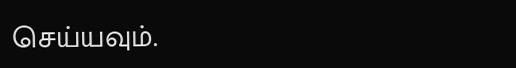செய்யவும்.